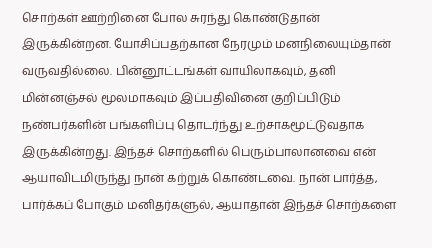சொற்கள் ஊற்றினை போல சுரந்து கொண்டுதான் இருக்கின்றன. யோசிப்பதற்கான நேரமும் மனநிலையும்தான் வருவதில்லை. பின்னூட்டங்கள் வாயிலாகவும், தனி மின்னஞ்சல் மூலமாகவும் இப்பதிவினை குறிப்பிடும் நண்பர்களின் பங்களிப்பு தொடர்ந்து உற்சாகமூட்டுவதாக இருக்கின்றது. இந்தச் சொற்களில் பெரும்பாலானவை என் ஆயாவிடமிருந்து நான் கற்றுக் கொண்டவை. நான் பார்த்த, பார்க்கப் போகும் மனிதர்களுல், ஆயாதான் இந்தச் சொற்களை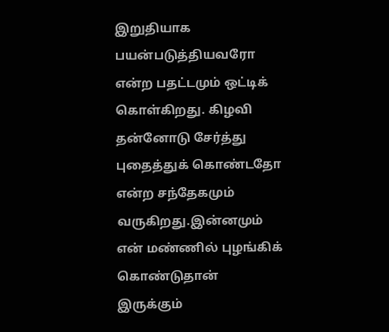இறுதியாக பயன்படுத்தியவரோ என்ற பதட்டமும் ஒட்டிக் கொள்கிறது. கிழவி தன்னோடு சேர்த்து புதைத்துக் கொண்டதோ என்ற சந்தேகமும் வருகிறது.இன்னமும் என் மண்ணில் புழங்கிக் கொண்டுதான் இருக்கும்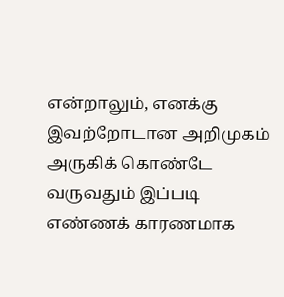என்றாலும், எனக்கு இவற்றோடான அறிமுகம் அருகிக் கொண்டே வருவதும் இப்படி எண்ணக் காரணமாக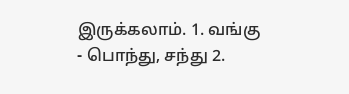இருக்கலாம். 1. வங்கு - பொந்து, சந்து 2.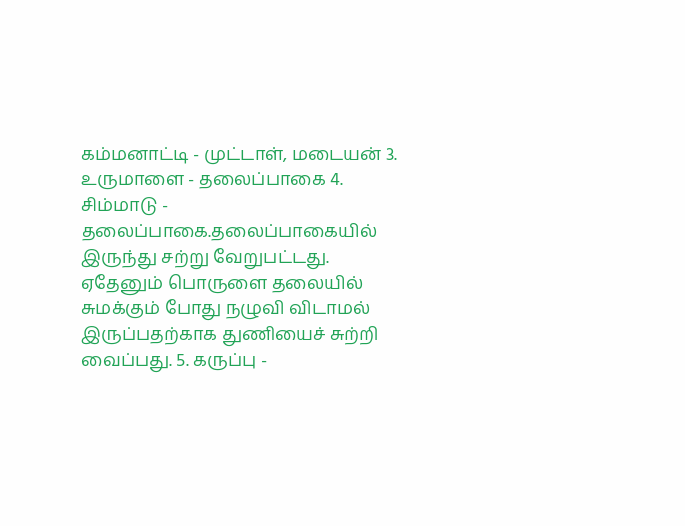கம்மனாட்டி - முட்டாள், மடையன் 3. உருமாளை - தலைப்பாகை 4. சிம்மாடு - தலைப்பாகை.தலைப்பாகையில் இருந்து சற்று வேறுபட்டது. ஏதேனும் பொருளை தலையில் சுமக்கும் போது நழுவி விடாமல் இருப்பதற்காக துணியைச் சுற்றி வைப்பது. 5. கருப்பு -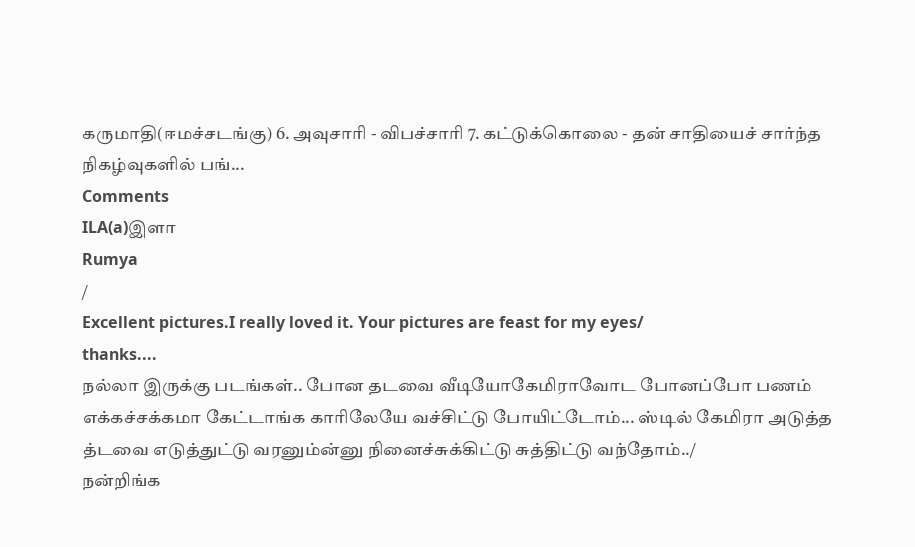கருமாதி(ஈமச்சடங்கு) 6. அவுசாரி - விபச்சாரி 7. கட்டுக்கொலை - தன் சாதியைச் சார்ந்த நிகழ்வுகளில் பங்...
Comments
ILA(a)இளா
Rumya
/
Excellent pictures.I really loved it. Your pictures are feast for my eyes/
thanks....
நல்லா இருக்கு படங்கள்.. போன தடவை வீடியோகேமிராவோட போனப்போ பணம் எக்கச்சக்கமா கேட்டாங்க காரிலேயே வச்சிட்டு போயிட்டோம்... ஸ்டில் கேமிரா அடுத்த த்டவை எடுத்துட்டு வரனும்ன்னு நினைச்சுக்கிட்டு சுத்திட்டு வந்தோம்../
நன்றிங்க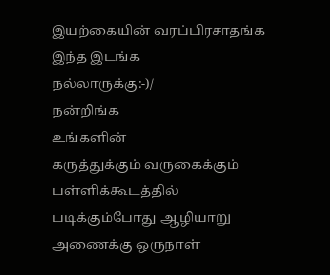இயற்கையின் வரப்பிரசாதங்க
இந்த இடங்க
நல்லாருக்கு:-)/
நன்றிங்க
உங்களின்
கருத்துக்கும் வருகைக்கும்
பள்ளிக்கூடத்தில் படிக்கும்போது ஆழியாறு அணைக்கு ஒருநாள்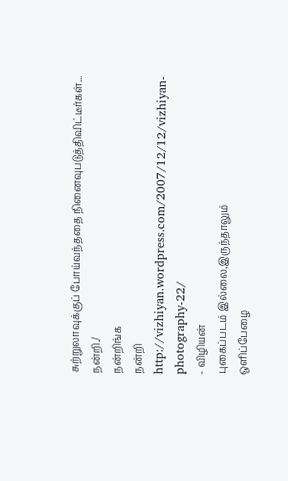சுற்றுலாவுக்குப் போய்வந்ததை நினைவுபடுத்திவிட்டீர்கள்... நன்றி./
நன்றிங்க
நன்றி
http://vizhiyan.wordpress.com/2007/12/12/vizhiyan-photography-22/
- விழியன்
புகைப்படம் இல்லை,இருந்தாலும்
ஒளிப்பேழை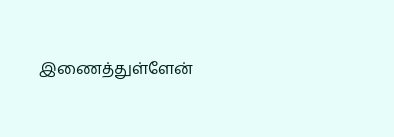இணைத்துள்ளேன்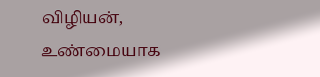விழியன்,
உண்மையாக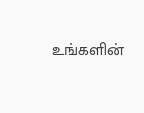உங்களின்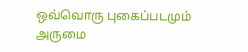ஒவ்வொரு புகைப்படமும்
அருமை